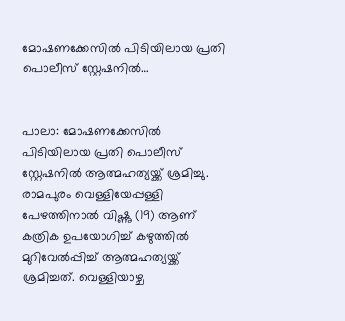മോഷണക്കേസിൽ പിടിയിലായ പ്രതി പൊലീസ് സ്റ്റേഷനിൽ…


പാലാ: മോഷണക്കേസിൽ പിടിയിലായ പ്രതി പൊലീസ് സ്റ്റേഷനിൽ ആത്മഹത്യയ്ക്ക് ശ്രമിച്ചു. രാമപുരം വെള്ളിയേപ്പള്ളി പേഴത്തിനാൽ വിഷ്ണു (19) ആണ് കത്രിക ഉപയോഗിച്ച് കഴുത്തിൽ മുറിവേൽപ്പിച്ച് ആത്മഹത്യയ്ക്ക് ശ്രമിച്ചത്. വെള്ളിയാഴ്ച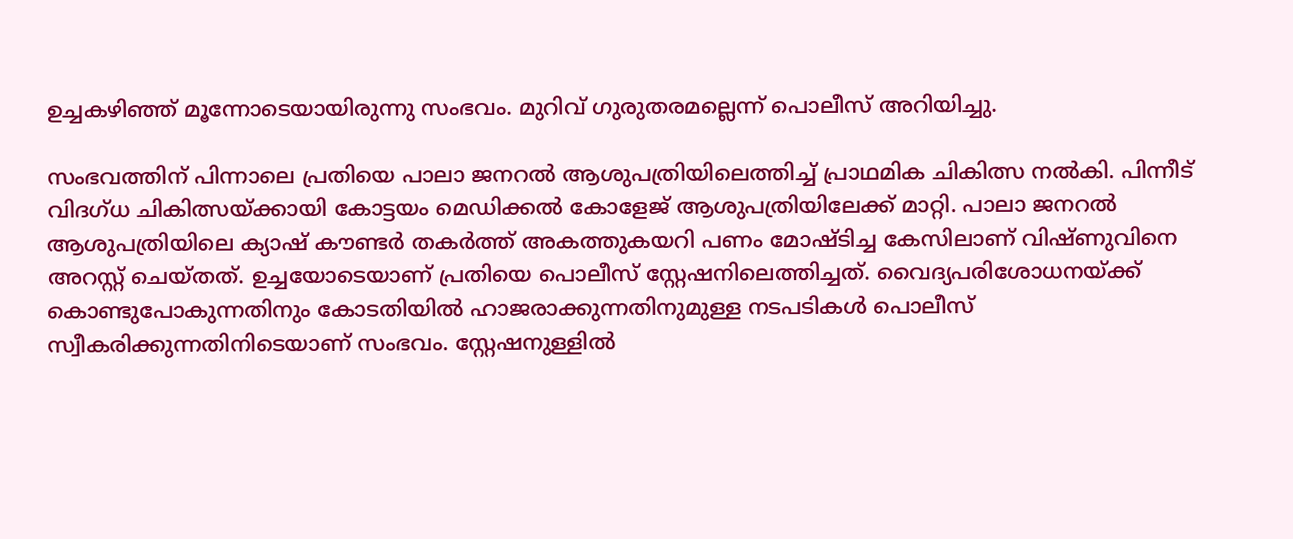ഉച്ചകഴിഞ്ഞ് മൂന്നോടെയായിരുന്നു സംഭവം. മുറിവ് ഗുരുതരമല്ലെന്ന് പൊലീസ് അറിയിച്ചു.

സംഭവത്തിന് പിന്നാലെ പ്രതിയെ പാലാ ജനറൽ ആശുപത്രിയിലെത്തിച്ച് പ്രാഥമിക ചികിത്സ നൽകി. പിന്നീട് വിദഗ്ധ ചികിത്സയ്ക്കായി കോട്ടയം മെഡിക്കൽ കോളേജ് ആശുപത്രിയിലേക്ക് മാറ്റി. പാലാ ജനറൽ ആശുപത്രിയിലെ ക്യാഷ് കൗണ്ടർ തകർത്ത് അകത്തുകയറി പണം മോഷ്ടിച്ച കേസിലാണ് വിഷ്ണുവിനെ അറസ്റ്റ് ചെയ്തത്. ഉച്ചയോടെയാണ് പ്രതിയെ പൊലീസ് സ്റ്റേഷനിലെത്തിച്ചത്. വൈദ്യപരിശോധനയ്ക്ക് കൊണ്ടുപോകുന്നതിനും കോടതിയിൽ ഹാജരാക്കുന്നതിനുമുള്ള നടപടികൾ പൊലീസ് സ്വീകരിക്കുന്നതിനിടെയാണ് സംഭവം. സ്റ്റേഷനുള്ളിൽ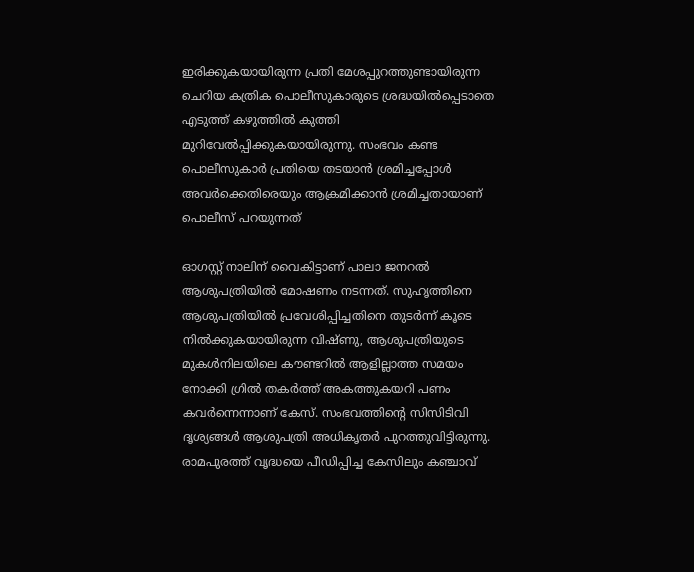ഇരിക്കുകയായിരുന്ന പ്രതി മേശപ്പുറത്തുണ്ടായിരുന്ന ചെറിയ കത്രിക പൊലീസുകാരുടെ ശ്രദ്ധയിൽപ്പെടാതെ എടുത്ത് കഴുത്തിൽ കുത്തി മുറിവേൽപ്പിക്കുകയായിരുന്നു. സംഭവം കണ്ട പൊലീസുകാർ പ്രതിയെ തടയാൻ ശ്രമിച്ചപ്പോൾ അവർക്കെതിരെയും ആക്രമിക്കാൻ ശ്രമിച്ചതായാണ് പൊലീസ് പറയുന്നത്

ഓഗസ്റ്റ് നാലിന് വൈകിട്ടാണ് പാലാ ജനറൽ ആശുപത്രിയിൽ മോഷണം നടന്നത്. സുഹൃത്തിനെ ആശുപത്രിയിൽ പ്രവേശിപ്പിച്ചതിനെ തുടർന്ന് കൂടെ നിൽക്കുകയായിരുന്ന വിഷ്ണു, ആശുപത്രിയുടെ മുകൾനിലയിലെ കൗണ്ടറിൽ ആളില്ലാത്ത സമയം നോക്കി ഗ്രിൽ തകർത്ത് അകത്തുകയറി പണം കവർന്നെന്നാണ് കേസ്. സംഭവത്തിന്റെ സിസിടിവി ദൃശ്യങ്ങൾ ആശുപത്രി അധികൃതർ പുറത്തുവിട്ടിരുന്നു. രാമപുരത്ത് വൃദ്ധയെ പീഡിപ്പിച്ച കേസിലും കഞ്ചാവ്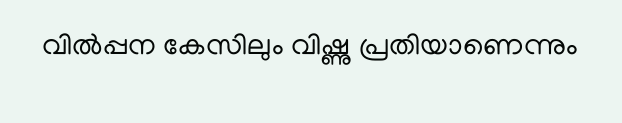വിൽപ്പന കേസിലും വിഷ്ണു പ്രതിയാണെന്നും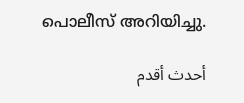പൊലീസ് അറിയിച്ചു.

أحدث أقدم